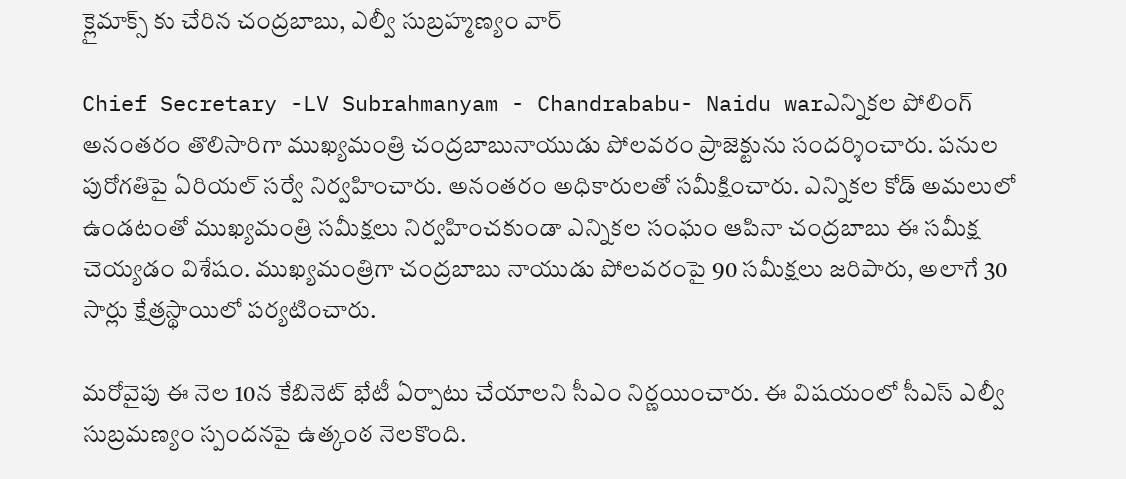క్లైమాక్స్ కు చేరిన చంద్రబాబు, ఎల్వీ సుబ్రహ్మణ్యం వార్

Chief Secretary -LV Subrahmanyam - Chandrababu- Naidu warఎన్నికల పోలింగ్‌ అనంతరం తొలిసారిగా ముఖ్యమంత్రి చంద్రబాబునాయుడు పోలవరం ప్రాజెక్టును సందర్శించారు. పనుల పురోగతిపై ఏరియల్ సర్వే నిర్వహించారు. అనంతరం అధికారులతో సమీక్షించారు. ఎన్నికల కోడ్ అమలులో ఉండటంతో ముఖ్యమంత్రి సమీక్షలు నిర్వహించకుండా ఎన్నికల సంఘం ఆపినా చంద్రబాబు ఈ సమీక్ష చెయ్యడం విశేషం. ముఖ్యమంత్రిగా చంద్రబాబు నాయుడు పోలవరంపై 90 సమీక్షలు జరిపారు, అలాగే 30 సార్లు క్షేత్రస్థాయిలో పర్యటించారు.

మరోవైపు ఈ నెల 10న కేబినెట్ భేటీ ఏర్పాటు చేయాలని సీఎం నిర్ణయించారు. ఈ విషయంలో సీఎస్ ఎల్వీ సుబ్రమణ్యం స్పందనపై ఉత్కంఠ నెలకొంది.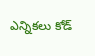ఎన్నికలు కోడ్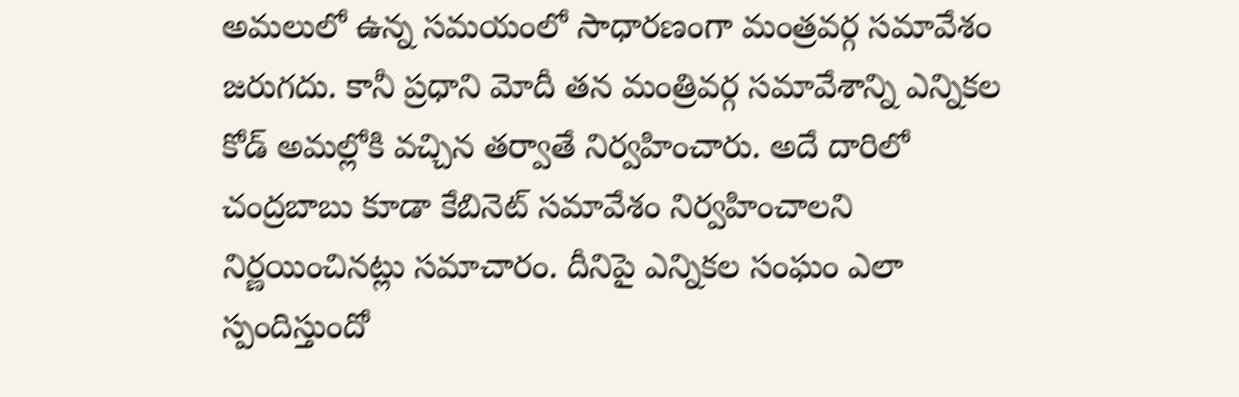అమలులో ఉన్న సమయంలో సాధారణంగా మంత్రవర్గ సమావేశం జరుగదు. కానీ ప్రధాని మోదీ తన మంత్రివర్గ సమావేశాన్ని ఎన్నికల కోడ్ అమల్లోకి వచ్చిన తర్వాతే నిర్వహించారు. అదే దారిలో చంద్రబాబు కూడా కేబినెట్ సమావేశం నిర్వహించాలని నిర్ణయించినట్లు సమాచారం. దీనిపై ఎన్నికల సంఘం ఎలా స్పందిస్తుందో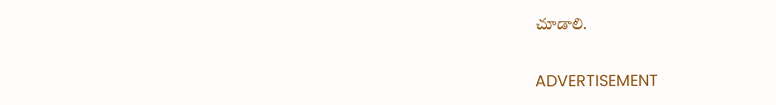చూడాలి.

ADVERTISEMENT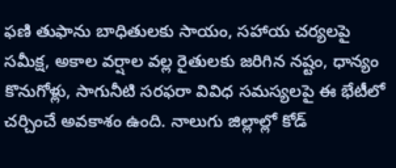ఫణి తుఫాను బాధితులకు సాయం, సహాయ చర్యలపై సమీక్ష, అకాల వర్షాల వల్ల రైతులకు జరిగిన నష్టం, ధాన్యం కొనుగోళ్లు, సాగునీటి సరఫరా వివిధ సమస్యలపై ఈ భేటీలో చర్చించే అవకాశం ఉంది. నాలుగు జిల్లాల్లో కోడ్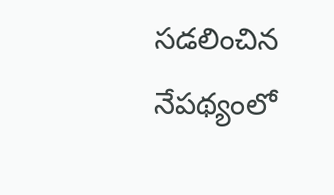సడలించిన నేపథ్యంలో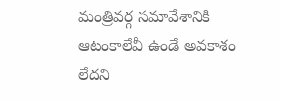మంత్రివర్గ సమావేశానికి ఆటంకాలేవీ ఉండే అవకాశం లేదని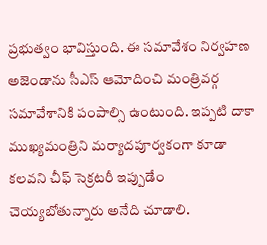ప్రభుత్వం భావిస్తుంది. ఈ సమావేశం నిర్వహణ అజెండాను సీఎస్ ఆమోదించి మంత్రివర్గ సమావేశానికి పంపాల్సి ఉంటుంది. ఇప్పటి దాకా ముఖ్యమంత్రిని మర్యాదపూర్వకంగా కూడా కలవని చీఫ్ సెక్రటరీ ఇప్పుడేం చెయ్యబోతున్నారు అనేది చూడాలి.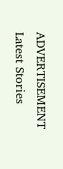ADVERTISEMENT
Latest Stories